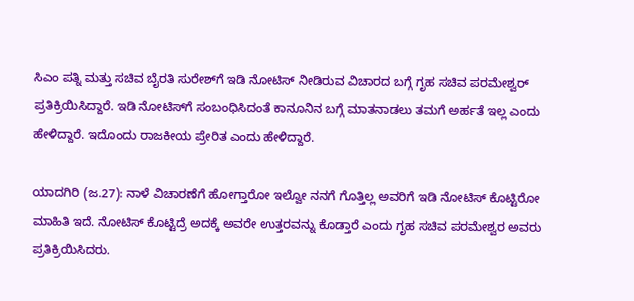ಸಿಎಂ ಪತ್ನಿ ಮತ್ತು ಸಚಿವ ಬೈರತಿ ಸುರೇಶ್‌ಗೆ ಇಡಿ ನೋಟಿಸ್ ನೀಡಿರುವ ವಿಚಾರದ ಬಗ್ಗೆ ಗೃಹ ಸಚಿವ ಪರಮೇಶ್ವರ್ ಪ್ರತಿಕ್ರಿಯಿಸಿದ್ದಾರೆ. ಇಡಿ ನೋಟಿಸ್‌ಗೆ ಸಂಬಂಧಿಸಿದಂತೆ ಕಾನೂನಿನ ಬಗ್ಗೆ ಮಾತನಾಡಲು ತಮಗೆ ಅರ್ಹತೆ ಇಲ್ಲ ಎಂದು ಹೇಳಿದ್ದಾರೆ. ಇದೊಂದು ರಾಜಕೀಯ ಪ್ರೇರಿತ ಎಂದು ಹೇಳಿದ್ದಾರೆ.

ಯಾದಗಿರಿ (ಜ.27): ನಾಳೆ ವಿಚಾರಣೆಗೆ ಹೋಗ್ತಾರೋ ಇಲ್ವೋ ನನಗೆ ಗೊತ್ತಿಲ್ಲ ಅವರಿಗೆ ಇಡಿ ನೋಟಿಸ್ ಕೊಟ್ಟಿರೋ ಮಾಹಿತಿ ಇದೆ. ನೋಟಿಸ್ ಕೊಟ್ಟಿದ್ರೆ ಅದಕ್ಕೆ ಅವರೇ ಉತ್ತರವನ್ನು ಕೊಡ್ತಾರೆ ಎಂದು ಗೃಹ ಸಚಿವ ಪರಮೇಶ್ವರ ಅವರು ಪ್ರತಿಕ್ರಿಯಿಸಿದರು.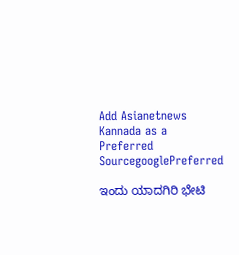Add Asianetnews Kannada as a Preferred SourcegooglePreferred

ಇಂದು ಯಾದಗಿರಿ ಭೇಟಿ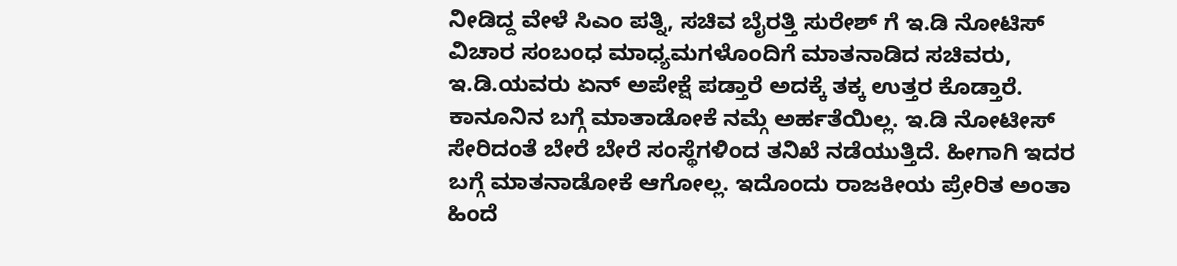ನೀಡಿದ್ದ ವೇಳೆ ಸಿಎಂ ಪತ್ನಿ, ಸಚಿವ ಬೈರತ್ತಿ ಸುರೇಶ್ ಗೆ ಇ.ಡಿ ನೋಟಿಸ್ ವಿಚಾರ ಸಂಬಂಧ ಮಾಧ್ಯಮಗಳೊಂದಿಗೆ ಮಾತನಾಡಿದ ಸಚಿವರು, ಇ.ಡಿ.ಯವರು ಏನ್ ಅಪೇಕ್ಷೆ ಪಡ್ತಾರೆ ಅದಕ್ಕೆ ತಕ್ಕ ಉತ್ತರ ಕೊಡ್ತಾರೆ‌. ಕಾನೂನಿನ ಬಗ್ಗೆ ಮಾತಾಡೋಕೆ ನಮ್ಗೆ ಅರ್ಹತೆಯಿಲ್ಲ. ಇ.ಡಿ ನೋಟೀಸ್ ಸೇರಿದಂತೆ ಬೇರೆ ಬೇರೆ ಸಂಸ್ಥೆಗಳಿಂದ ತನಿಖೆ ನಡೆಯುತ್ತಿದೆ. ಹೀಗಾಗಿ ಇದರ ಬಗ್ಗೆ ಮಾತನಾಡೋಕೆ ಆಗೋಲ್ಲ. ಇದೊಂದು ರಾಜಕೀಯ ಪ್ರೇರಿತ ಅಂತಾ ಹಿಂದೆ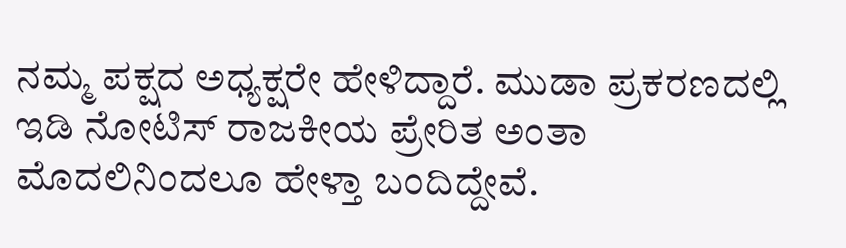ನಮ್ಮ ಪಕ್ಷದ ಅಧ್ಯಕ್ಷರೇ ಹೇಳಿದ್ದಾರೆ. ಮುಡಾ ಪ್ರಕರಣದಲ್ಲಿ ಇಡಿ ನೋಟಿಸ್ ರಾಜಕೀಯ ಪ್ರೇರಿತ ಅಂತಾ ಮೊದಲಿನಿಂದಲೂ ಹೇಳ್ತಾ ಬಂದಿದ್ದೇವೆ.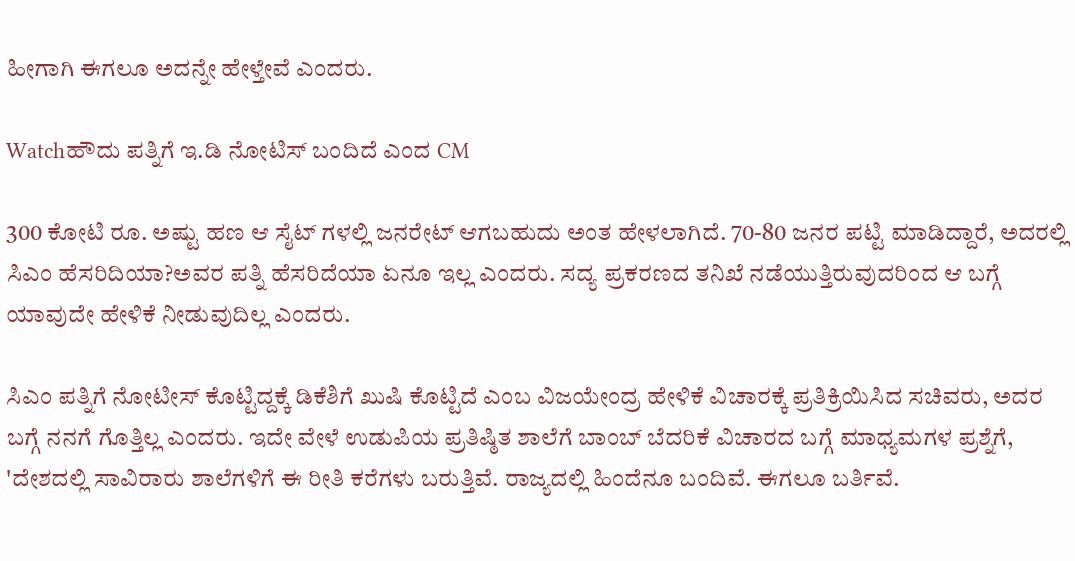ಹೀಗಾಗಿ ಈಗಲೂ ಅದನ್ನೇ ಹೇಳ್ತೇವೆ ಎಂದರು.

Watchಹೌದು ಪತ್ನಿಗೆ ಇ.ಡಿ ನೋಟಿಸ್ ಬಂದಿದೆ ಎಂದ CM

300 ಕೋಟಿ ರೂ. ಅಷ್ಟು ಹಣ ಆ ಸೈಟ್ ಗಳಲ್ಲಿ ಜನರೇಟ್ ಆಗಬಹುದು ಅಂತ ಹೇಳಲಾಗಿದೆ. 70-80 ಜನರ ಪಟ್ಟಿ ಮಾಡಿದ್ದಾರೆ, ಅದರಲ್ಲಿ ಸಿಎಂ ಹೆಸರಿದಿಯಾ‌‌?ಅವರ ಪತ್ನಿ ಹೆಸರಿದೆಯಾ ಏನೂ ಇಲ್ಲ ಎಂದರು. ಸದ್ಯ ಪ್ರಕರಣದ ತನಿಖೆ ನಡೆಯುತ್ತಿರುವುದರಿಂದ ಆ ಬಗ್ಗೆ ಯಾವುದೇ ಹೇಳಿಕೆ ನೀಡುವುದಿಲ್ಲ ಎಂದರು.

ಸಿಎಂ ಪತ್ನಿಗೆ ನೋಟೀಸ್ ಕೊಟ್ಟಿದ್ದಕ್ಕೆ ಡಿಕೆಶಿಗೆ ಖುಷಿ ಕೊಟ್ಟಿದೆ ಎಂಬ ವಿಜಯೇಂದ್ರ ಹೇಳಿಕೆ ವಿಚಾರಕ್ಕೆ ಪ್ರತಿಕ್ರಿಯಿಸಿದ ಸಚಿವರು, ಅದರ ಬಗ್ಗೆ ನನಗೆ ಗೊತ್ತಿಲ್ಲ ಎಂದರು. ಇದೇ ವೇಳೆ ಉಡುಪಿಯ ಪ್ರತಿಷ್ಠಿತ ಶಾಲೆಗೆ ಬಾಂಬ್ ಬೆದರಿಕೆ ವಿಚಾರದ ಬಗ್ಗೆ ಮಾಧ್ಯಮಗಳ ಪ್ರಶ್ನೆಗೆ, 'ದೇಶದಲ್ಲಿ ಸಾವಿರಾರು ಶಾಲೆಗಳಿಗೆ ಈ ರೀತಿ ಕರೆಗಳು ಬರುತ್ತಿವೆ. ರಾಜ್ಯದಲ್ಲಿ ಹಿಂದೆನೂ ಬಂದಿವೆ. ಈಗಲೂ ಬರ್ತಿವೆ.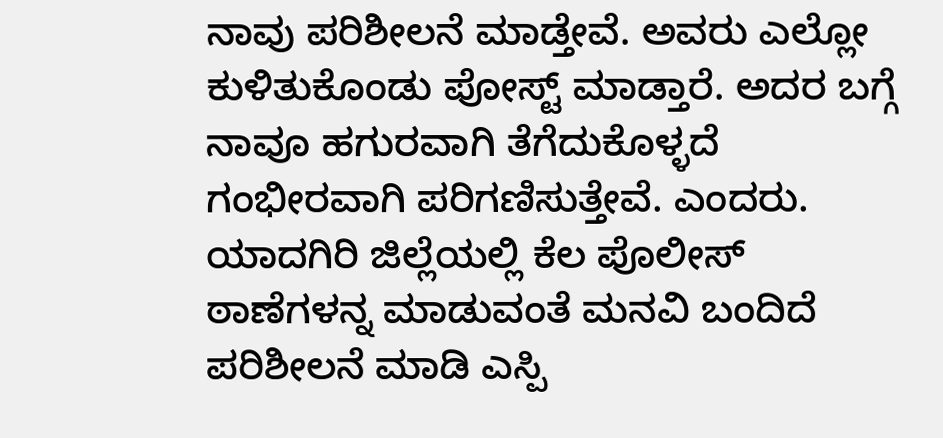ನಾವು ಪರಿಶೀಲನೆ ಮಾಡ್ತೇವೆ. ಅವರು ಎಲ್ಲೋ ಕುಳಿತುಕೊಂಡು ಪೋಸ್ಟ್ ಮಾಡ್ತಾರೆ. ಅದರ ಬಗ್ಗೆ ನಾವೂ ಹಗುರವಾಗಿ ತೆಗೆದುಕೊಳ್ಳದೆ ಗಂಭೀರವಾಗಿ ಪರಿಗಣಿಸುತ್ತೇವೆ. ಎಂದರು. ಯಾದಗಿರಿ ಜಿಲ್ಲೆಯಲ್ಲಿ ಕೆಲ ಪೊಲೀಸ್ ಠಾಣೆಗಳನ್ನ ಮಾಡುವಂತೆ ಮನವಿ ಬಂದಿದೆ ಪರಿಶೀಲನೆ ಮಾಡಿ ಎಸ್ಪಿ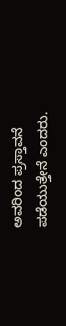ಅವರಿಂದ ಪ್ರಸ್ತಾವನೆ ಪಡೆಯುತ್ತೇನೆ ಎಂದರು.